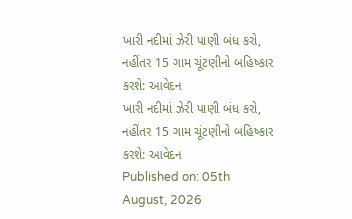ખારી નદીમાં ઝેરી પાણી બંધ કરો, નહીંતર 15 ગામ ચૂંટણીનો બહિષ્કાર કરશે: આવેદન
ખારી નદીમાં ઝેરી પાણી બંધ કરો, નહીંતર 15 ગામ ચૂંટણીનો બહિષ્કાર કરશે: આવેદન
Published on: 05th August, 2026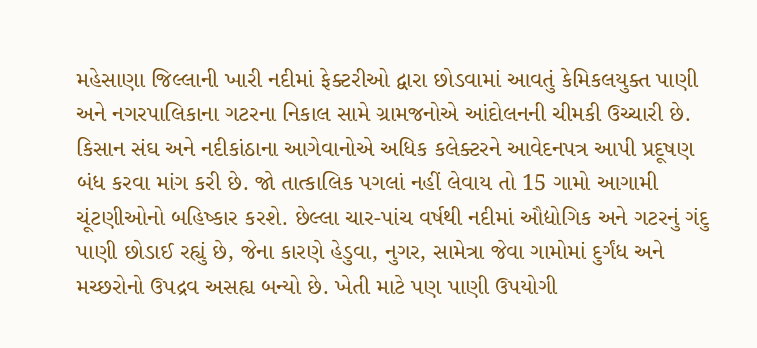મહેસાણા જિલ્લાની ખારી નદીમાં ફેક્ટરીઓ દ્વારા છોડવામાં આવતું કેમિકલયુક્ત પાણી અને નગરપાલિકાના ગટરના નિકાલ સામે ગ્રામજનોએ આંદોલનની ચીમકી ઉચ્ચારી છે. કિસાન સંઘ અને નદીકાંઠાના આગેવાનોએ અધિક કલેક્ટરને આવેદનપત્ર આપી પ્રદૂષણ બંધ કરવા માંગ કરી છે. જો તાત્કાલિક પગલાં નહીં લેવાય તો 15 ગામો આગામી ચૂંટણીઓનો બહિષ્કાર કરશે. છેલ્લા ચાર-પાંચ વર્ષથી નદીમાં ઔદ્યોગિક અને ગટરનું ગંદુ પાણી છોડાઈ રહ્યું છે, જેના કારણે હેડુવા, નુગર, સામેત્રા જેવા ગામોમાં દુર્ગંધ અને મચ્છરોનો ઉપદ્રવ અસહ્ય બન્યો છે. ખેતી માટે પણ પાણી ઉપયોગી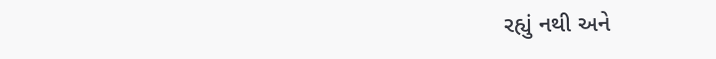રહ્યું નથી અને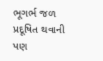ભૂગર્ભ જળ પ્રદૂષિત થવાની પણ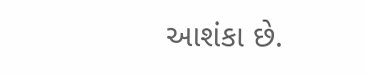આશંકા છે.